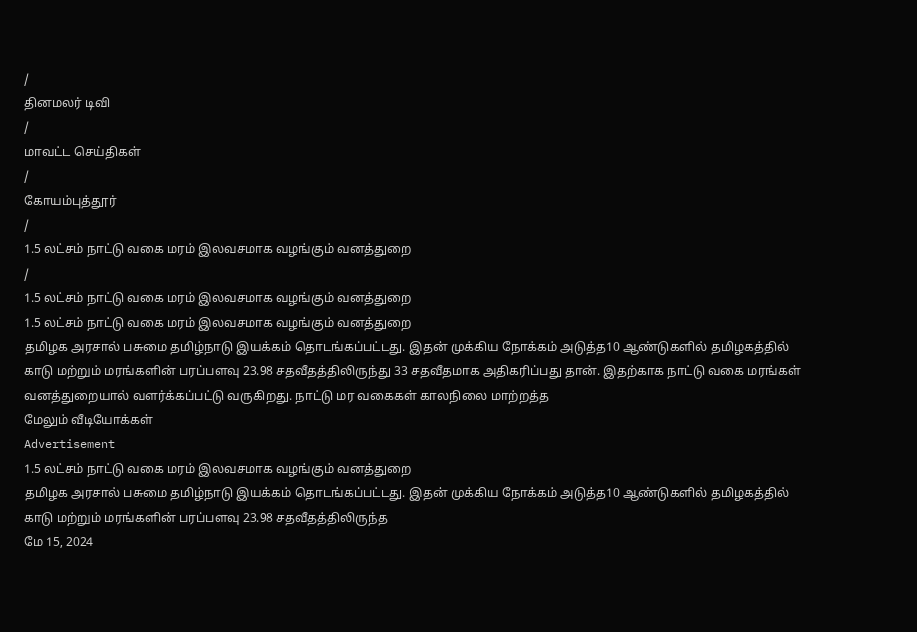/
தினமலர் டிவி
/
மாவட்ட செய்திகள்
/
கோயம்புத்தூர்
/
1.5 லட்சம் நாட்டு வகை மரம் இலவசமாக வழங்கும் வனத்துறை
/
1.5 லட்சம் நாட்டு வகை மரம் இலவசமாக வழங்கும் வனத்துறை
1.5 லட்சம் நாட்டு வகை மரம் இலவசமாக வழங்கும் வனத்துறை
தமிழக அரசால் பசுமை தமிழ்நாடு இயக்கம் தொடங்கப்பட்டது. இதன் முக்கிய நோக்கம் அடுத்த10 ஆண்டுகளில் தமிழகத்தில் காடு மற்றும் மரங்களின் பரப்பளவு 23.98 சதவீதத்திலிருந்து 33 சதவீதமாக அதிகரிப்பது தான். இதற்காக நாட்டு வகை மரங்கள் வனத்துறையால் வளர்க்கப்பட்டு வருகிறது. நாட்டு மர வகைகள் காலநிலை மாற்றத்த
மேலும் வீடியோக்கள்
Advertisement
1.5 லட்சம் நாட்டு வகை மரம் இலவசமாக வழங்கும் வனத்துறை
தமிழக அரசால் பசுமை தமிழ்நாடு இயக்கம் தொடங்கப்பட்டது. இதன் முக்கிய நோக்கம் அடுத்த10 ஆண்டுகளில் தமிழகத்தில் காடு மற்றும் மரங்களின் பரப்பளவு 23.98 சதவீதத்திலிருந்த
மே 15, 2024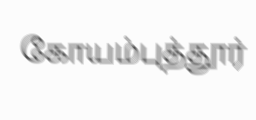கோயம்புத்தூர்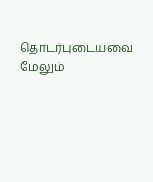தொடர்புடையவை
மேலும்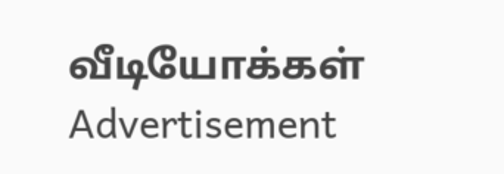வீடியோக்கள்
Advertisement